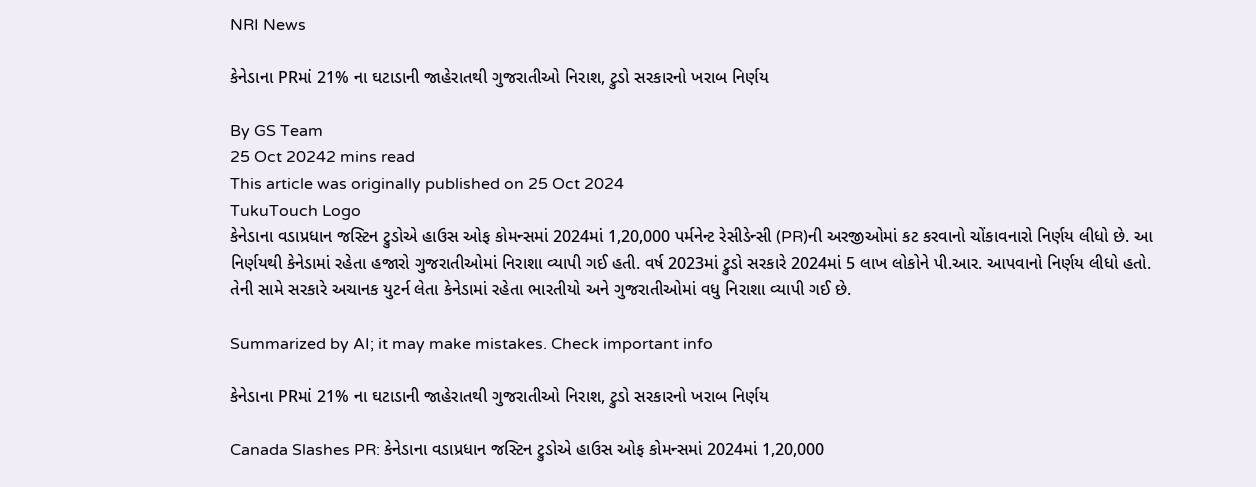NRI News

કેનેડાના PRમાં 21% ના ઘટાડાની જાહેરાતથી ગુજરાતીઓ નિરાશ, ટ્રુડો સરકારનો ખરાબ નિર્ણય

By GS Team
25 Oct 20242 mins read
This article was originally published on 25 Oct 2024
TukuTouch Logo
કેનેડાના વડાપ્રધાન જસ્ટિન ટ્રુડોએ હાઉસ ઓફ કોમન્સમાં 2024માં 1,20,000 પર્મનેન્ટ રેસીડેન્સી (PR)ની અરજીઓમાં કટ કરવાનો ચોંકાવનારો નિર્ણય લીધો છે. આ નિર્ણયથી કેનેડામાં રહેતા હજારો ગુજરાતીઓમાં નિરાશા વ્યાપી ગઈ હતી. વર્ષ 2023માં ટ્રુડો સરકારે 2024માં 5 લાખ લોકોને પી.આર. આપવાનો નિર્ણય લીધો હતો. તેની સામે સરકારે અચાનક યુટર્ન લેતા કેનેડામાં રહેતા ભારતીયો અને ગુજરાતીઓમાં વધુ નિરાશા વ્યાપી ગઈ છે.

Summarized by AI; it may make mistakes. Check important info

કેનેડાના PRમાં 21% ના ઘટાડાની જાહેરાતથી ગુજરાતીઓ નિરાશ, ટ્રુડો સરકારનો ખરાબ નિર્ણય

Canada Slashes PR: કેનેડાના વડાપ્રધાન જસ્ટિન ટ્રુડોએ હાઉસ ઓફ કોમન્સમાં 2024માં 1,20,000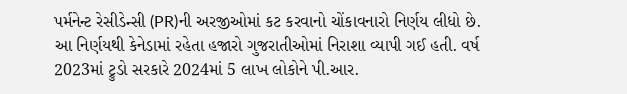પર્મનેન્ટ રેસીડેન્સી (PR)ની અરજીઓમાં કટ કરવાનો ચોંકાવનારો નિર્ણય લીધો છે. આ નિર્ણયથી કેનેડામાં રહેતા હજારો ગુજરાતીઓમાં નિરાશા વ્યાપી ગઈ હતી. વર્ષ 2023માં ટ્રુડો સરકારે 2024માં 5 લાખ લોકોને પી.આર.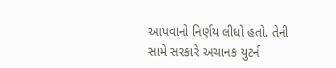આપવાનો નિર્ણય લીધો હતો. તેની સામે સરકારે અચાનક યુટર્ન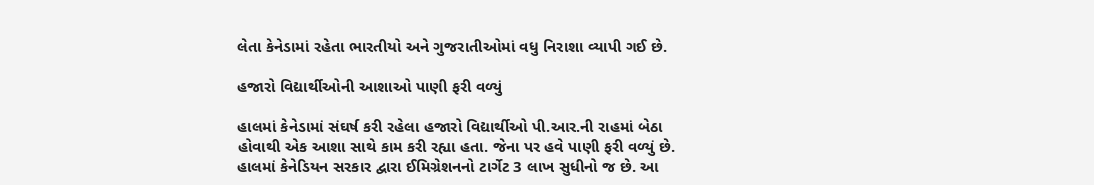લેતા કેનેડામાં રહેતા ભારતીયો અને ગુજરાતીઓમાં વધુ નિરાશા વ્યાપી ગઈ છે.

હજારો વિદ્યાર્થીઓની આશાઓ પાણી ફરી વળ્યું

હાલમાં કેનેડામાં સંઘર્ષ કરી રહેલા હજારો વિદ્યાર્થીઓ પી.આર.ની રાહમાં બેઠા હોવાથી એક આશા સાથે કામ કરી રહ્યા હતા. જેના પર હવે પાણી ફરી વળ્યું છે. હાલમાં કેનેડિયન સરકાર દ્વારા ઈમિગ્રેશનનો ટાર્ગેટ 3 લાખ સુધીનો જ છે. આ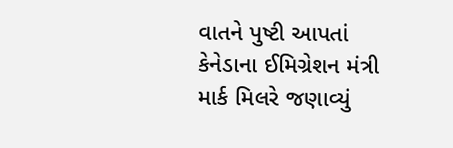વાતને પુષ્ટી આપતાં કેનેડાના ઈમિગ્રેશન મંત્રી માર્ક મિલરે જણાવ્યું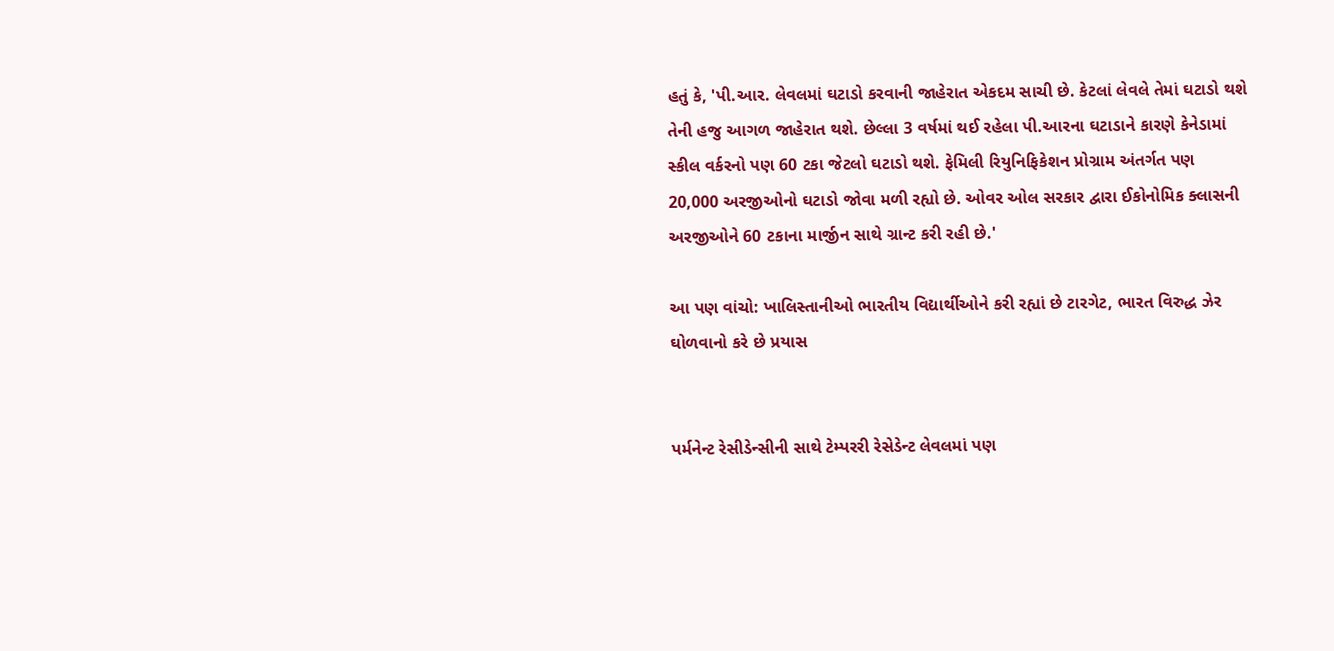હતું કે, 'પી.આર. લેવલમાં ઘટાડો કરવાની જાહેરાત એકદમ સાચી છે. કેટલાં લેવલે તેમાં ઘટાડો થશે તેની હજુ આગળ જાહેરાત થશે. છેલ્લા 3 વર્ષમાં થઈ રહેલા પી.આરના ઘટાડાને કારણે કેનેડામાં સ્કીલ વર્કરનો પણ 60 ટકા જેટલો ઘટાડો થશે. ફેમિલી રિયુનિફિકેશન પ્રોગ્રામ અંતર્ગત પણ 20,000 અરજીઓનો ઘટાડો જોવા મળી રહ્યો છે. ઓવર ઓલ સરકાર દ્વારા ઈકોનોમિક ક્લાસની અરજીઓને 60 ટકાના માર્જીન સાથે ગ્રાન્ટ કરી રહી છે.'

આ પણ વાંચો: ખાલિસ્તાનીઓ ભારતીય વિદ્યાર્થીઓને કરી રહ્યાં છે ટારગેટ, ભારત વિરુદ્ધ ઝેર ઘોળવાનો કરે છે પ્રયાસ


પર્મનેન્ટ રેસીડેન્સીની સાથે ટેમ્પરરી રેસેડેન્ટ લેવલમાં પણ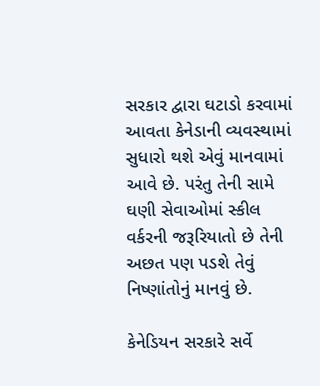સરકાર દ્વારા ઘટાડો કરવામાં આવતા કેનેડાની વ્યવસ્થામાં સુધારો થશે એવું માનવામાં આવે છે. પરંતુ તેની સામે ઘણી સેવાઓમાં સ્કીલ વર્કરની જરૂરિયાતો છે તેની અછત પણ પડશે તેવું નિષ્ણાંતોનું માનવું છે.

કેનેડિયન સરકારે સર્વે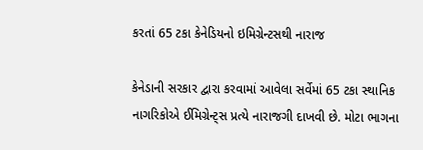કરતાં 65 ટકા કેનેડિયનો ઇમિગ્રેન્ટસથી નારાજ

કેનેડાની સરકાર દ્વારા કરવામાં આવેલા સર્વેમાં 65 ટકા સ્થાનિક નાગરિકોએ ઈમિગ્રેન્ટ્‌સ પ્રત્યે નારાજગી દાખવી છે. મોટા ભાગના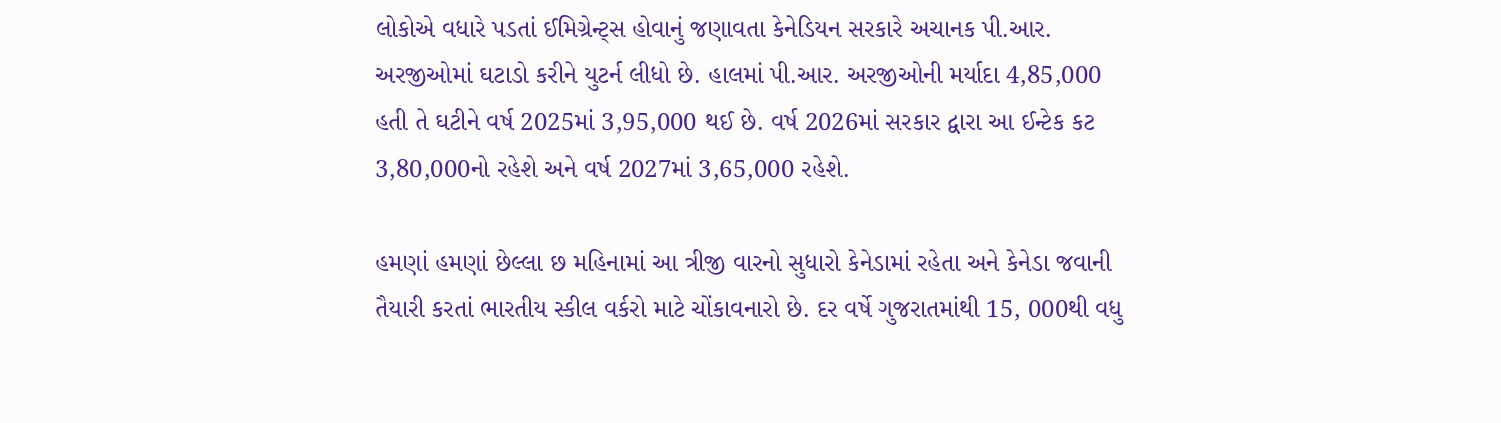લોકોએ વધારે પડતાં ઈમિગ્રેન્ટ્‌સ હોવાનું જણાવતા કેનેડિયન સરકારે અચાનક પી.આર. અરજીઓમાં ઘટાડો કરીને યુટર્ન લીધો છે. હાલમાં પી.આર. અરજીઓની મર્યાદા 4,85,000 હતી તે ઘટીને વર્ષ 2025માં 3,95,000 થઈ છે. વર્ષ 2026માં સરકાર દ્વારા આ ઈન્ટેક કટ 3,80,000નો રહેશે અને વર્ષ 2027માં 3,65,000 રહેશે.

હમણાં હમણાં છેલ્લા છ મહિનામાં આ ત્રીજી વારનો સુધારો કેનેડામાં રહેતા અને કેનેડા જવાની તૈયારી કરતાં ભારતીય સ્કીલ વર્કરો માટે ચોંકાવનારો છે. દર વર્ષે ગુજરાતમાંથી 15, 000થી વધુ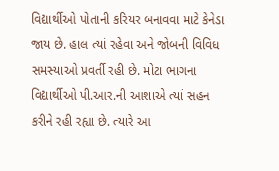વિદ્યાર્થીઓ પોતાની કરિયર બનાવવા માટે કેનેડા જાય છે. હાલ ત્યાં રહેવા અને જોબની વિવિધ સમસ્યાઓ પ્રવર્તી રહી છે. મોટા ભાગના વિદ્યાર્થીઓ પી.આર.ની આશાએ ત્યાં સહન કરીને રહી રહ્યા છે. ત્યારે આ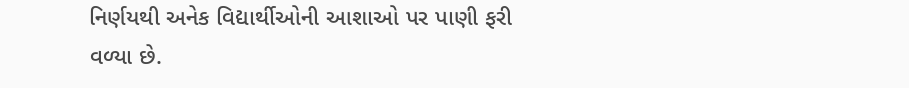નિર્ણયથી અનેક વિદ્યાર્થીઓની આશાઓ પર પાણી ફરી વળ્યા છે.